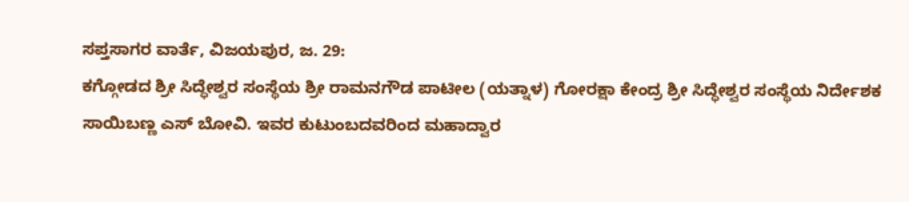ಸಪ್ತಸಾಗರ ವಾರ್ತೆ, ವಿಜಯಪುರ, ಜ. 29:
ಕಗ್ಗೋಡದ ಶ್ರೀ ಸಿದ್ಧೇಶ್ವರ ಸಂಸ್ಥೆಯ ಶ್ರೀ ರಾಮನಗೌಡ ಪಾಟೀಲ (ಯತ್ನಾಳ) ಗೋರಕ್ಷಾ ಕೇಂದ್ರ ಶ್ರೀ ಸಿದ್ಧೇಶ್ವರ ಸಂಸ್ಥೆಯ ನಿರ್ದೇಶಕ ಸಾಯಿಬಣ್ಣ ಎಸ್ ಬೋವಿ. ಇವರ ಕುಟುಂಬದವರಿಂದ ಮಹಾದ್ವಾರ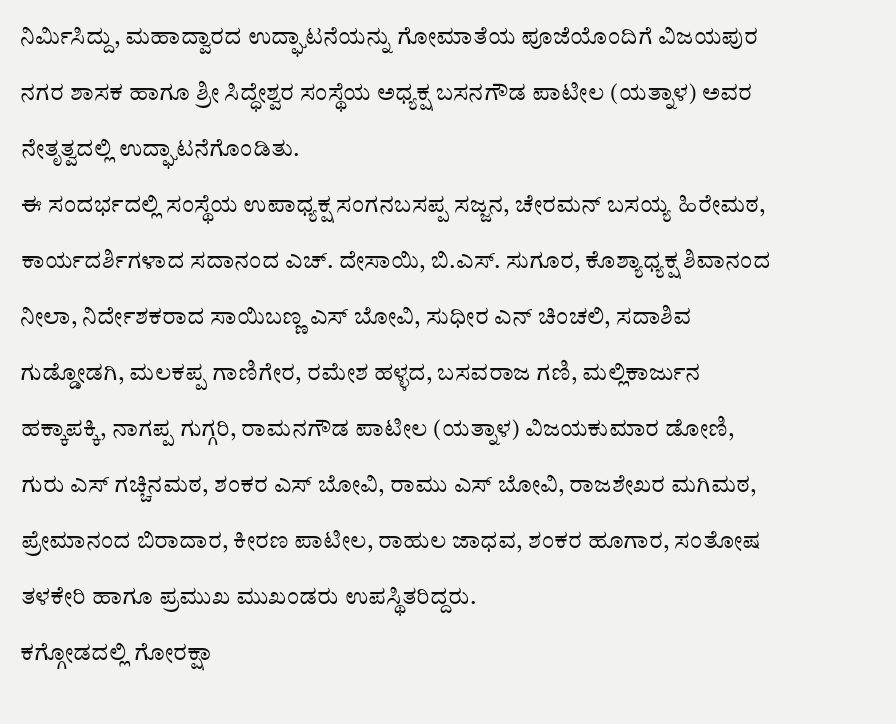ನಿರ್ಮಿಸಿದ್ದು, ಮಹಾದ್ವಾರದ ಉದ್ಘಾಟನೆಯನ್ನು ಗೋಮಾತೆಯ ಪೂಜೆಯೊಂದಿಗೆ ವಿಜಯಪುರ ನಗರ ಶಾಸಕ ಹಾಗೂ ಶ್ರೀ ಸಿದ್ಧೇಶ್ವರ ಸಂಸ್ಥೆಯ ಅಧ್ಯಕ್ಷ ಬಸನಗೌಡ ಪಾಟೀಲ (ಯತ್ನಾಳ) ಅವರ ನೇತೃತ್ವದಲ್ಲಿ ಉದ್ಘಾಟನೆಗೊಂಡಿತು.
ಈ ಸಂದರ್ಭದಲ್ಲಿ ಸಂಸ್ಥೆಯ ಉಪಾಧ್ಯಕ್ಷ ಸಂಗನಬಸಪ್ಪ ಸಜ್ಜನ, ಚೇರಮನ್ ಬಸಯ್ಯ ಹಿರೇಮಠ, ಕಾರ್ಯದರ್ಶಿಗಳಾದ ಸದಾನಂದ ಎಚ್. ದೇಸಾಯಿ, ಬಿ.ಎಸ್. ಸುಗೂರ, ಕೊಶ್ಯಾಧ್ಯಕ್ಷ ಶಿವಾನಂದ ನೀಲಾ, ನಿರ್ದೇಶಕರಾದ ಸಾಯಿಬಣ್ಣ ಎಸ್ ಬೋವಿ, ಸುಧೀರ ಎನ್ ಚಿಂಚಲಿ, ಸದಾಶಿವ ಗುಡ್ಡೋಡಗಿ, ಮಲಕಪ್ಪ ಗಾಣಿಗೇರ, ರಮೇಶ ಹಳ್ಳದ, ಬಸವರಾಜ ಗಣಿ, ಮಲ್ಲಿಕಾರ್ಜುನ ಹಕ್ಕಾಪಕ್ಕಿ, ನಾಗಪ್ಪ ಗುಗ್ಗರಿ, ರಾಮನಗೌಡ ಪಾಟೀಲ (ಯತ್ನಾಳ) ವಿಜಯಕುಮಾರ ಡೋಣಿ, ಗುರು ಎಸ್ ಗಚ್ಚಿನಮಠ, ಶಂಕರ ಎಸ್ ಬೋವಿ, ರಾಮು ಎಸ್ ಬೋವಿ, ರಾಜಶೇಖರ ಮಗಿಮಠ, ಪ್ರೇಮಾನಂದ ಬಿರಾದಾರ, ಕೀರಣ ಪಾಟೀಲ, ರಾಹುಲ ಜಾಧವ, ಶಂಕರ ಹೂಗಾರ, ಸಂತೋಷ ತಳಕೇರಿ ಹಾಗೂ ಪ್ರಮುಖ ಮುಖಂಡರು ಉಪಸ್ಥಿತರಿದ್ದರು.
ಕಗ್ಗೋಡದಲ್ಲಿ ಗೋರಕ್ಷಾ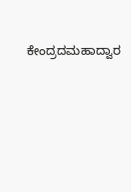ಕೇಂದ್ರದಮಹಾದ್ವಾರ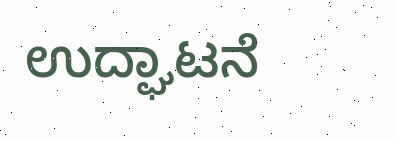ಉದ್ಘಾಟನೆ